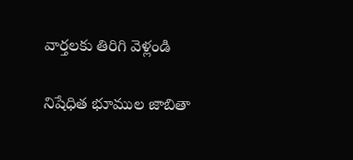వార్తలకు తిరిగి వెళ్లండి

నిషేధిత భూముల జాబితా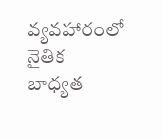వ్యవహారంలో నైతిక బాధ్యత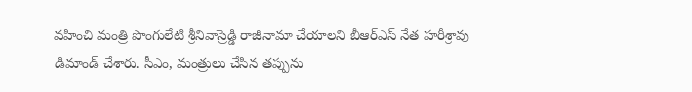వహించి మంత్రి పొంగులేటి శ్రీనివాస్రెడ్డి రాజీనామా చేయాలని బీఆర్ఎస్ నేత హరీశ్రావు డిమాండ్ చేశారు. సీఎం, మంత్రులు చేసిన తప్పును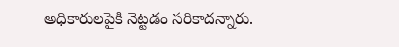అధికారులపైకి నెట్టడం సరికాదన్నారు.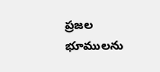ప్రజల భూములను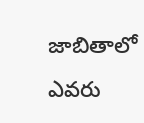జాబితాలో ఎవరు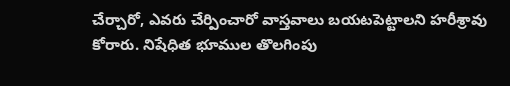చేర్చారో, ఎవరు చేర్పించారో వాస్తవాలు బయటపెట్టాలని హరీశ్రావు కోరారు. నిషేధిత భూముల తొలగింపు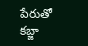పేరుతో కబ్జా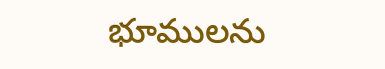భూములను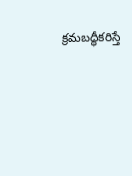క్రమబద్ధీకరిస్తే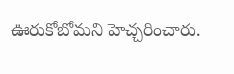ఊరుకోబోమని హెచ్చరించారు.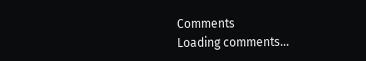Comments
Loading comments...